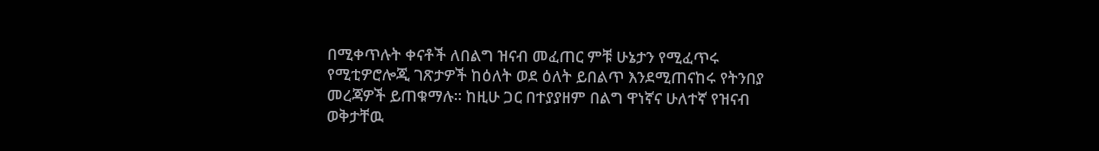በሚቀጥሉት ቀናቶች ለበልግ ዝናብ መፈጠር ምቹ ሁኔታን የሚፈጥሩ የሚቲዎሮሎጂ ገጽታዎች ከዕለት ወደ ዕለት ይበልጥ እንደሚጠናከሩ የትንበያ መረጃዎች ይጠቁማሉ፡፡ ከዚሁ ጋር በተያያዘም በልግ ዋነኛና ሁለተኛ የዝናብ ወቅታቸዉ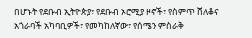በሆኑት የደቡብ ኢትዮጵያ፣ የደቡብ ኦሮሚያ ዞኖች፣ የስምጥ ሸለቆና አጎራባች አካባቢዎች፣ የመካከለኛው፣ የሰሜን ምስራቅ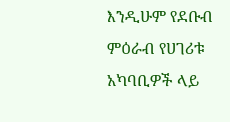እንዲሁም የደቡብ ምዕራብ የሀገሪቱ አካባቢዎች ላይ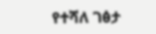የተሻለ ገፅታ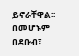ይኖራቸዋል፡፡ በመሆኑም በደቡብ፣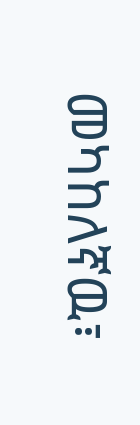መካከለኛዉ፣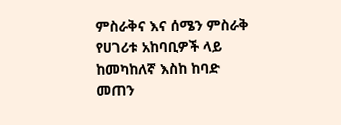ምስራቅና እና ሰሜን ምስራቅ የሀገሪቱ አከባቢዎች ላይ ከመካከለኛ እስከ ከባድ መጠን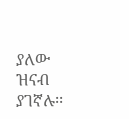ያለው ዝናብ ያገኛሉ፡፡